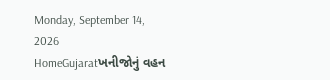Monday, September 14, 2026
HomeGujaratખનીજોનું વહન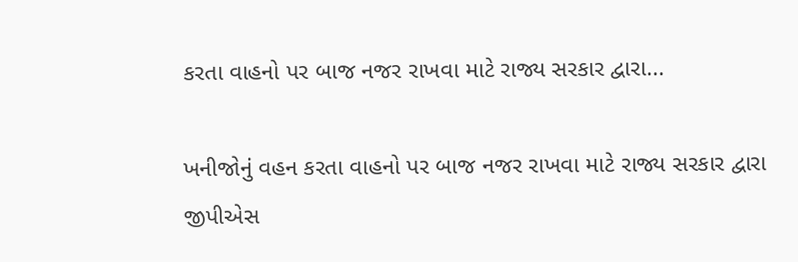કરતા વાહનો પર બાજ નજર રાખવા માટે રાજ્ય સરકાર દ્વારા...

ખનીજોનું વહન કરતા વાહનો પર બાજ નજર રાખવા માટે રાજ્ય સરકાર દ્વારા જીપીએસ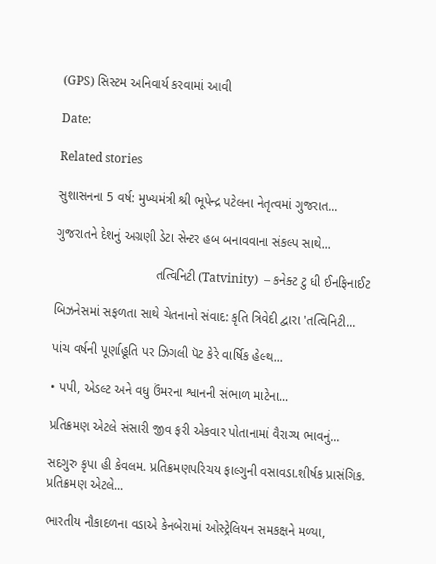(GPS) સિસ્ટમ અનિવાર્ય કરવામાં આવી

Date:

Related stories

સુશાસનના 5 વર્ષ: મુખ્યમંત્રી શ્રી ભૂપેન્દ્ર પટેલના નેતૃત્વમાં ગુજરાત...

ગુજરાતને દેશનું અગ્રણી ડેટા સેન્ટર હબ બનાવવાના સંકલ્પ સાથે...

                            તત્વિનિટી (Tatvinity)  – કનેક્ટ ટુ ધી ઈનફિનાઈટ

બિઝનેસમાં સફળતા સાથે ચેતનાનો સંવાદ: કૃતિ ત્રિવેદી દ્વારા 'તત્વિનિટી...

પાંચ વર્ષની પૂર્ણાહૂતિ પર ઝિગલી પૅટ કેરે વાર્ષિક હેલ્થ...

• પપી, એડલ્ટ અને વધુ ઉંમરના શ્વાનની સંભાળ માટેના...

પ્રતિક્રમણ એટલે સંસારી જીવ ફરી એકવાર પોતાનામાં વૈરાગ્ય ભાવનું...

સદગુરુ કૃપા હી કેવલમ. પ્રતિક્રમણપરિચય ફાલ્ગુની વસાવડા.શીર્ષક પ્રાસંગિક. પ્રતિક્રમણ એટલે...

ભારતીય નૌકાદળના વડાએ કેનબેરામાં ઓસ્ટ્રેલિયન સમકક્ષને મળ્યા,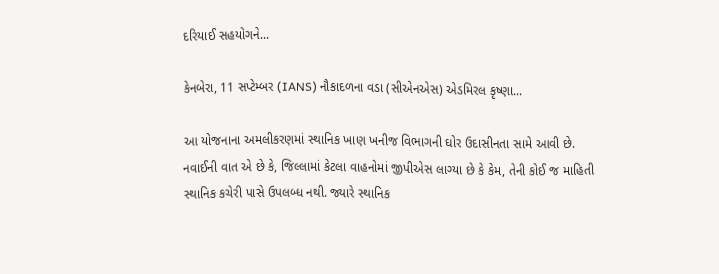દરિયાઈ સહયોગને...

કેનબેરા, 11 સપ્ટેમ્બર (IANS) નૌકાદળના વડા (સીએનએસ) એડમિરલ કૃષ્ણા...

આ યોજનાના અમલીકરણમાં સ્થાનિક ખાણ ખનીજ વિભાગની ઘોર ઉદાસીનતા સામે આવી છે. નવાઈની વાત એ છે કે, જિલ્લામાં કેટલા વાહનોમાં જીપીએસ લાગ્યા છે કે કેમ, તેની કોઈ જ માહિતી સ્થાનિક કચેરી પાસે ઉપલબ્ધ નથી. જ્યારે સ્થાનિક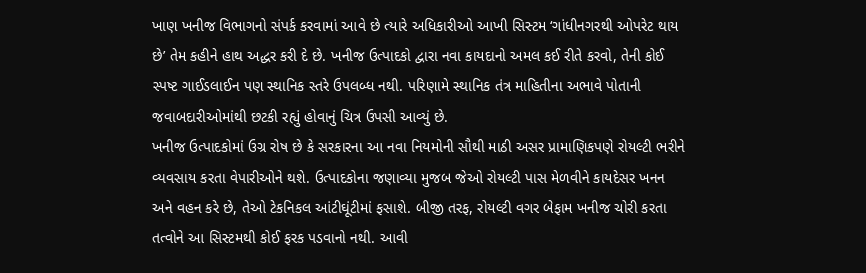ખાણ ખનીજ વિભાગનો સંપર્ક કરવામાં આવે છે ત્યારે અધિકારીઓ આખી સિસ્ટમ ‘ગાંધીનગરથી ઓપરેટ થાય છે’ તેમ કહીને હાથ અદ્ધર કરી દે છે. ખનીજ ઉત્પાદકો દ્વારા નવા કાયદાનો અમલ કઈ રીતે કરવો, તેની કોઈ સ્પષ્ટ ગાઈડલાઈન પણ સ્થાનિક સ્તરે ઉપલબ્ધ નથી. પરિણામે સ્થાનિક તંત્ર માહિતીના અભાવે પોતાની જવાબદારીઓમાંથી છટકી રહ્યું હોવાનું ચિત્ર ઉપસી આવ્યું છે.
ખનીજ ઉત્પાદકોમાં ઉગ્ર રોષ છે કે સરકારના આ નવા નિયમોની સૌથી માઠી અસર પ્રામાણિકપણે રોયલ્ટી ભરીને વ્યવસાય કરતા વેપારીઓને થશે. ઉત્પાદકોના જણાવ્યા મુજબ જેઓ રોયલ્ટી પાસ મેળવીને કાયદેસર ખનન અને વહન કરે છે, તેઓ ટેકનિકલ આંટીઘૂંટીમાં ફસાશે. બીજી તરફ, રોયલ્ટી વગર બેફામ ખનીજ ચોરી કરતા તત્વોને આ સિસ્ટમથી કોઈ ફરક પડવાનો નથી. આવી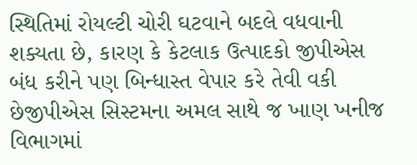સ્થિતિમાં રોયલ્ટી ચોરી ઘટવાને બદલે વધવાની શક્યતા છે, કારણ કે કેટલાક ઉત્પાદકો જીપીએસ બંધ કરીને પણ બિન્ધાસ્ત વેપાર કરે તેવી વકી છેજીપીએસ સિસ્ટમના અમલ સાથે જ ખાણ ખનીજ વિભાગમાં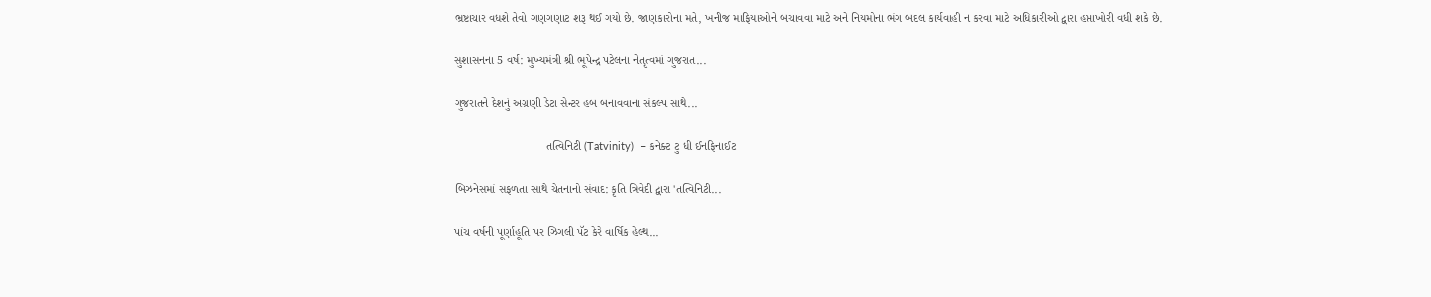ભ્રષ્ટાચાર વધશે તેવો ગણગણાટ શરૂ થઈ ગયો છે. જાણકારોના મતે, ખનીજ માફિયાઓને બચાવવા માટે અને નિયમોના ભંગ બદલ કાર્યવાહી ન કરવા માટે અધિકારીઓ દ્વારા હપ્તાખોરી વધી શકે છે.

સુશાસનના 5 વર્ષ: મુખ્યમંત્રી શ્રી ભૂપેન્દ્ર પટેલના નેતૃત્વમાં ગુજરાત...

ગુજરાતને દેશનું અગ્રણી ડેટા સેન્ટર હબ બનાવવાના સંકલ્પ સાથે...

                            તત્વિનિટી (Tatvinity)  – કનેક્ટ ટુ ધી ઈનફિનાઈટ

બિઝનેસમાં સફળતા સાથે ચેતનાનો સંવાદ: કૃતિ ત્રિવેદી દ્વારા 'તત્વિનિટી...

પાંચ વર્ષની પૂર્ણાહૂતિ પર ઝિગલી પૅટ કેરે વાર્ષિક હેલ્થ...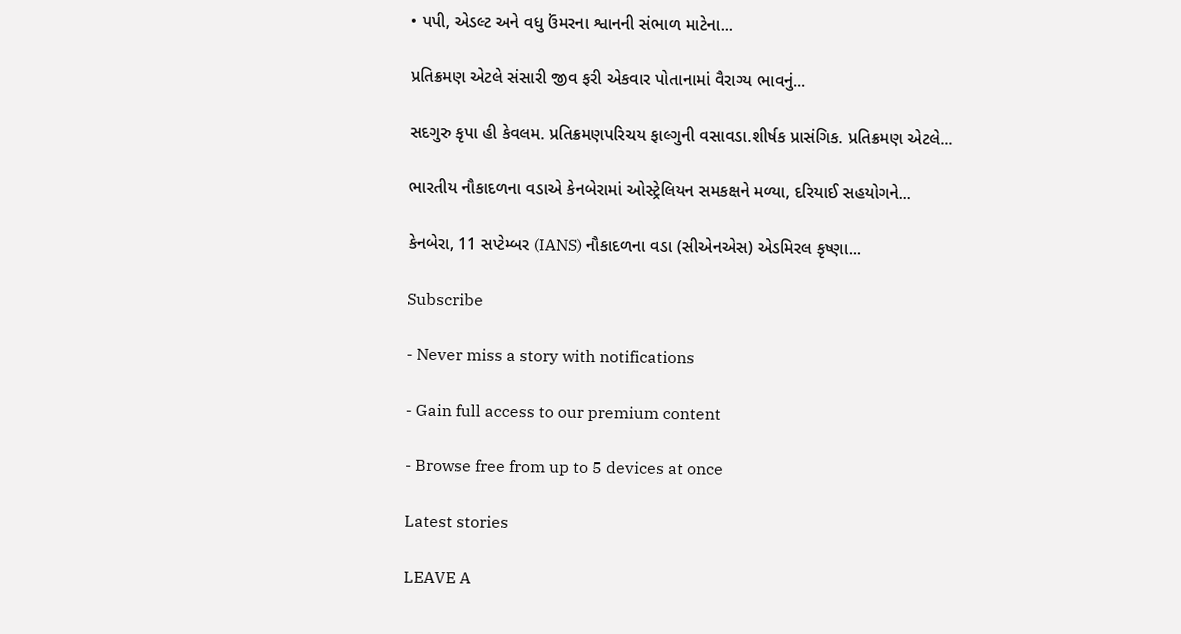• પપી, એડલ્ટ અને વધુ ઉંમરના શ્વાનની સંભાળ માટેના...

પ્રતિક્રમણ એટલે સંસારી જીવ ફરી એકવાર પોતાનામાં વૈરાગ્ય ભાવનું...

સદગુરુ કૃપા હી કેવલમ. પ્રતિક્રમણપરિચય ફાલ્ગુની વસાવડા.શીર્ષક પ્રાસંગિક. પ્રતિક્રમણ એટલે...

ભારતીય નૌકાદળના વડાએ કેનબેરામાં ઓસ્ટ્રેલિયન સમકક્ષને મળ્યા, દરિયાઈ સહયોગને...

કેનબેરા, 11 સપ્ટેમ્બર (IANS) નૌકાદળના વડા (સીએનએસ) એડમિરલ કૃષ્ણા...

Subscribe

- Never miss a story with notifications

- Gain full access to our premium content

- Browse free from up to 5 devices at once

Latest stories

LEAVE A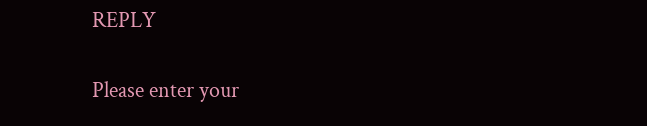REPLY

Please enter your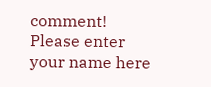comment!
Please enter your name here